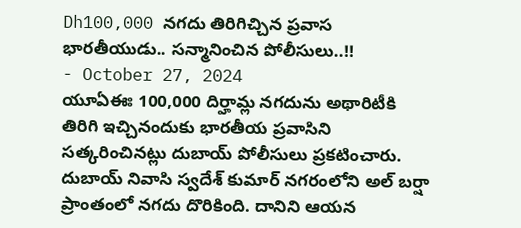Dh100,000 నగదు తిరిగిచ్చిన ప్రవాస భారతీయుడు.. సన్మానించిన పోలీసులు..!!
- October 27, 2024
యూఏఈః 100,000 దిర్హామ్ల నగదును అథారిటీకి తిరిగి ఇచ్చినందుకు భారతీయ ప్రవాసిని సత్కరించినట్లు దుబాయ్ పోలీసులు ప్రకటించారు. దుబాయ్ నివాసి స్వదేశ్ కుమార్ నగరంలోని అల్ బర్షా ప్రాంతంలో నగదు దొరికింది. దానిని ఆయన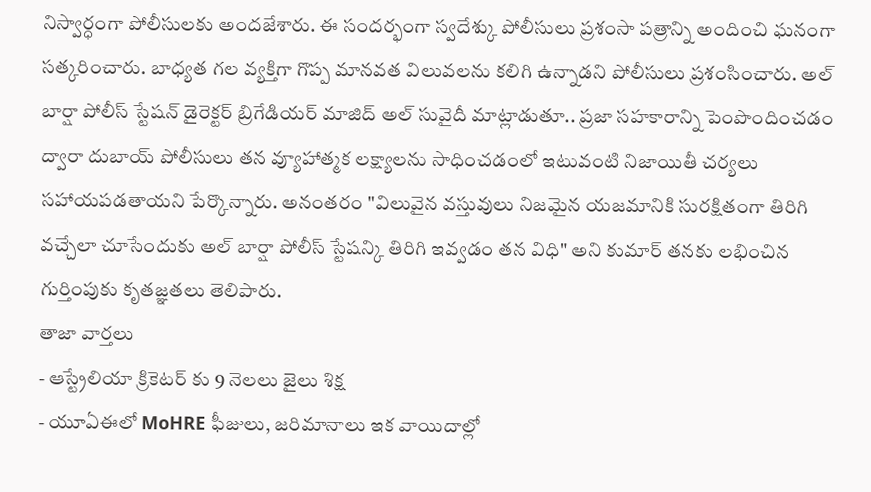నిస్వార్ధంగా పోలీసులకు అందజేశారు. ఈ సందర్భంగా స్వదేశ్కు పోలీసులు ప్రశంసా పత్రాన్ని అందించి ఘనంగా సత్కరించారు. బాధ్యత గల వ్యక్తిగా గొప్ప మానవత విలువలను కలిగి ఉన్నాడని పోలీసులు ప్రశంసించారు. అల్ బార్షా పోలీస్ స్టేషన్ డైరెక్టర్ బ్రిగేడియర్ మాజిద్ అల్ సువైదీ మాట్లాడుతూ.. ప్రజా సహకారాన్ని పెంపొందించడం ద్వారా దుబాయ్ పోలీసులు తన వ్యూహాత్మక లక్ష్యాలను సాధించడంలో ఇటువంటి నిజాయితీ చర్యలు సహాయపడతాయని పేర్కొన్నారు. అనంతరం "విలువైన వస్తువులు నిజమైన యజమానికి సురక్షితంగా తిరిగి వచ్చేలా చూసేందుకు అల్ బార్షా పోలీస్ స్టేషన్కి తిరిగి ఇవ్వడం తన విధి" అని కుమార్ తనకు లభించిన గుర్తింపుకు కృతజ్ఞతలు తెలిపారు.
తాజా వార్తలు
- ఆస్ట్రేలియా క్రికెటర్ కు 9 నెలలు జైలు శిక్ష
- యూఏఈలో MoHRE ఫీజులు, జరిమానాలు ఇక వాయిదాల్లో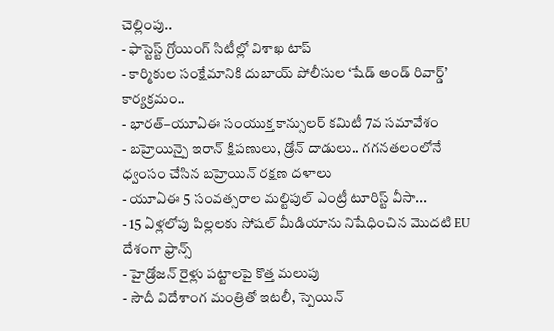చెల్లింపు..
- ఫాస్టెస్ట్ గ్రోయింగ్ సిటీల్లో విశాఖ టాప్
- కార్మికుల సంక్షేమానికి దుబాయ్ పోలీసుల ‘షేడ్ అండ్ రివార్డ్’ కార్యక్రమం..
- భారత్–యూఏఈ సంయుక్త కాన్సులర్ కమిటీ 7వ సమావేశం
- బహ్రెయిన్పై ఇరాన్ క్షిపణులు, డ్రోన్ దాడులు.. గగనతలంలోనే ధ్వంసం చేసిన బహ్రెయిన్ రక్షణ దళాలు
- యూఏఈ 5 సంవత్సరాల మల్టిపుల్ ఎంట్రీ టూరిస్ట్ వీసా...
- 15 ఏళ్లలోపు పిల్లలకు సోషల్ మీడియాను నిషేధించిన మొదటి EU దేశంగా ఫ్రాన్స్
- హైడ్రోజన్ రైళ్లు పట్టాలపై కొత్త మలుపు
- సౌదీ విదేశాంగ మంత్రితో ఇటలీ, స్పెయిన్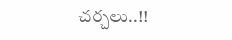చర్చలు..!!